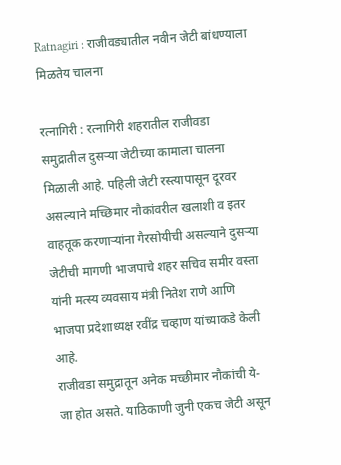Ratnagiri : राजीवड्यातील नवीन जेटी बांधण्याला मिळतेय चालना

रत्नागिरी : रत्नागिरी शहरातील राजीवडा समुद्रातील दुसऱ्या जेटीच्या कामाला चालना मिळाली आहे. पहिली जेटी रस्त्यापासून दूरवर असल्याने मच्छिमार नौकांवरील खलाशी व इतर वाहतूक करणाऱ्यांना गैरसोयीची असल्याने दुसऱ्या जेटीची मागणी भाजपाचे शहर सचिव समीर वस्ता यांनी मत्स्य व्यवसाय मंत्री नितेश राणे आणि भाजपा प्रदेशाध्यक्ष रवींद्र चव्हाण यांच्याकडे केली आहे.
राजीवडा समुद्रातून अनेक मच्छीमार नौकांची ये-जा होत असते. याठिकाणी जुनी एकच जेटी असून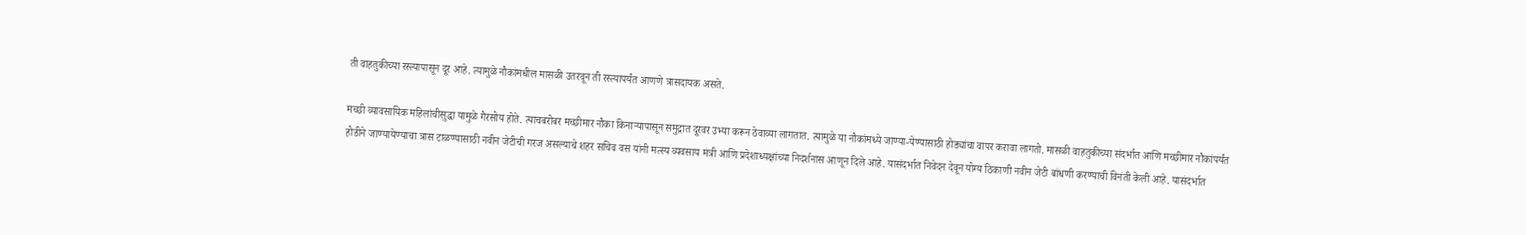ती वाहतुकीच्या रस्त्यापासून दूर आहे. त्यामुळे नौकांमधील मासळी उतरवून ती रस्त्यापर्यंत आणणे त्रासदायक असते.

मच्छी व्यावसायिक महिलांचीसुद्धा यामुळे गैरसोय होते. त्याचबरोबर मच्छीमार नौका किनाऱ्यापासून समुद्रात दूरवर उभ्या करून ठेवाव्या लागतात. त्यामुळे या नौकांमध्ये जाण्या-येण्यासाठी होड्यांचा वापर करावा लागतो. मासळी वाहतुकीच्या संदर्भात आणि मच्छीमार नौकांपर्यंत होडीने जाण्यायेण्याचा त्रास टाळण्यासाठी नवीन जेटीची गरज असल्याचे शहर सचिव वस यांनी मत्स्य व्यवसाय मंत्री आणि प्रदेशाध्यक्षांच्या निदर्शनास आणून दिले आहे. यासंदर्भात निवेदन देवून योग्य ठिकाणी नवीन जेटी बांधणी करण्याची विनंती केली आहे. यासंदर्भात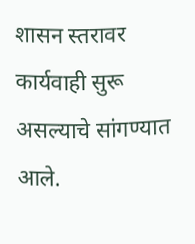शासन स्तरावर कार्यवाही सुरू असल्याचे सांगण्यात आले.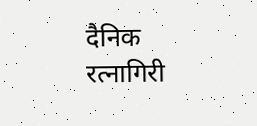दैनिक रत्नागिरी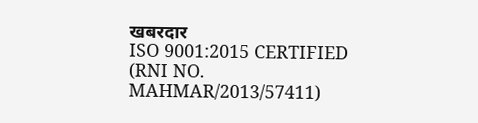खबरदार
ISO 9001:2015 CERTIFIED
(RNI NO. MAHMAR/2013/57411)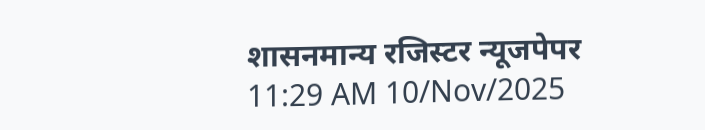शासनमान्य रजिस्टर न्यूजपेपर
11:29 AM 10/Nov/2025